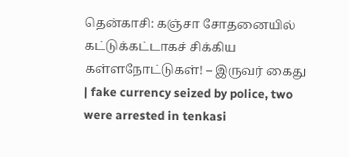தென்காசி: கஞ்சா சோதனையில் கட்டுக்கட்டாகச் சிக்கிய கள்ளநோட்டுகள்! – இருவர் கைது | fake currency seized by police, two were arrested in tenkasi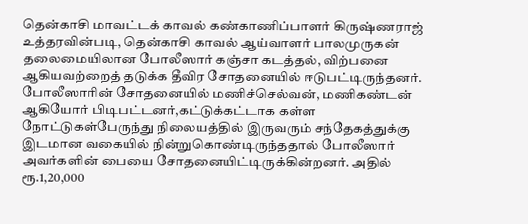தென்காசி மாவட்டக் காவல் கண்காணிப்பாளர் கிருஷ்ணராஜ் உத்தரவின்படி, தென்காசி காவல் ஆய்வாளர் பாலமுருகன் தலைமையிலான போலீஸார் கஞ்சா கடத்தல், விற்பனை ஆகியவற்றைத் தடுக்க தீவிர சோதனையில் ஈடுபட்டிருந்தனர். போலீஸாரின் சோதனையில் மணிச்செல்வன், மணிகண்டன் ஆகியோர் பிடிபட்டனர்,கட்டுக்கட்டாக கள்ள நோட்டுகள்பேருந்து நிலையத்தில் இருவரும் சந்தேகத்துக்கு இடமான வகையில் நின்றுகொண்டிருந்ததால் போலீஸார் அவர்களின் பையை சோதனையிட்டிருக்கின்றனர். அதில் ரூ.1,20,000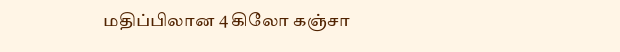மதிப்பிலான 4 கிலோ கஞ்சா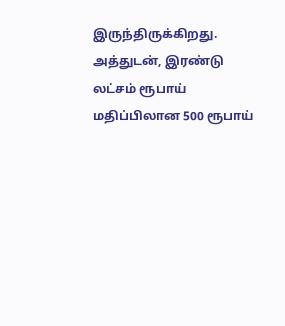இருந்திருக்கிறது. அத்துடன், இரண்டு லட்சம் ரூபாய் மதிப்பிலான 500 ரூபாய்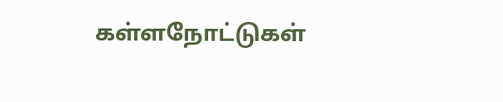கள்ளநோட்டுகள்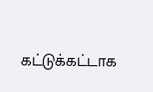கட்டுக்கட்டாக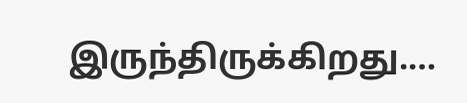இருந்திருக்கிறது.…